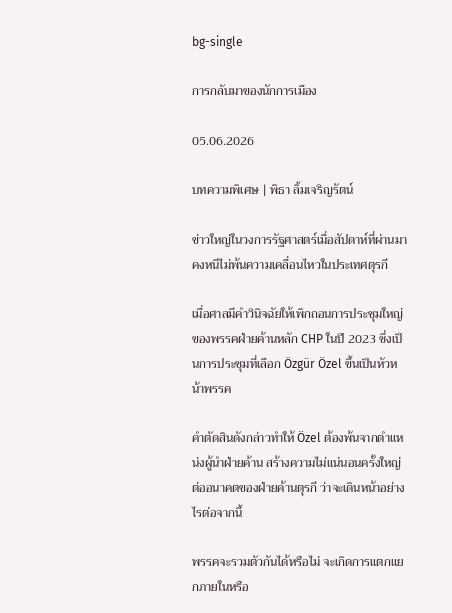bg-single

การกลับมาของนักการเมือง

05.06.2026

บทความพิเศษ | พิธา ลิ้มเจริญรัตน์

ข่าวใหญ่ในวงการรัฐศาสตร์เมื่อสัปดาห์ที่ผ่านมา คงหนีไม่พ้นความเคลื่อนไหวในประเทศตุรกี

เมื่อศาลมีคำวินิจฉัยให้เพิกถอนการประชุมใหญ่ของพรรคฝ่ายค้านหลัก CHP ในปี 2023 ซึ่งเป็นการประชุมที่เลือก Özgür Özel ขึ้นเป็นหัวหน้าพรรค

คำตัดสินดังกล่าวทำให้ Özel ต้องพ้นจากตำแหน่งผู้นำฝ่ายค้าน สร้างความไม่แน่นอนครั้งใหญ่ต่ออนาคตของฝ่ายค้านตุรกี ว่าจะเดินหน้าอย่างไรต่อจากนี้

พรรคจะรวมตัวกันได้หรือไม่ จะเกิดการแตกแยกภายในหรือ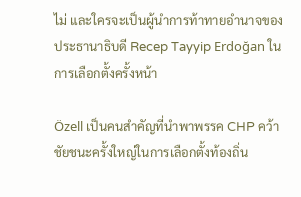ไม่ และใครจะเป็นผู้นำการท้าทายอำนาจของประธานาธิบดี Recep Tayyip Erdoğan ในการเลือกตั้งครั้งหน้า

Özell เป็นคนสำคัญที่นำพาพรรค CHP คว้าชัยชนะครั้งใหญ่ในการเลือกตั้งท้องถิ่น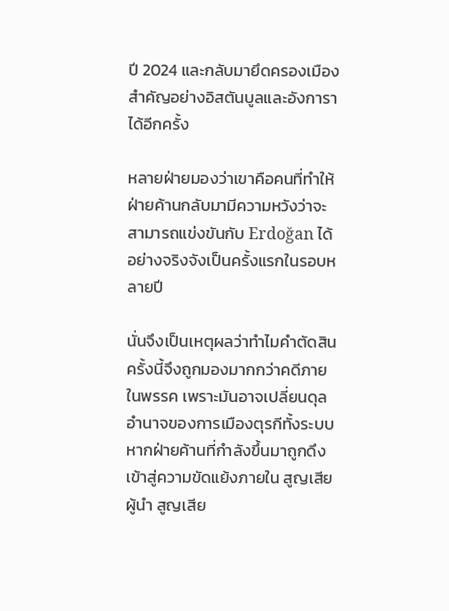ปี 2024 และกลับมายึดครองเมืองสำคัญอย่างอิสตันบูลและอังการาได้อีกครั้ง

หลายฝ่ายมองว่าเขาคือคนที่ทำให้ฝ่ายค้านกลับมามีความหวังว่าจะสามารถแข่งขันกับ Erdoğan ได้อย่างจริงจังเป็นครั้งแรกในรอบหลายปี

นั่นจึงเป็นเหตุผลว่าทำไมคำตัดสินครั้งนี้จึงถูกมองมากกว่าคดีภายในพรรค เพราะมันอาจเปลี่ยนดุลอำนาจของการเมืองตุรกีทั้งระบบ หากฝ่ายค้านที่กำลังขึ้นมาถูกดึงเข้าสู่ความขัดแย้งภายใน สูญเสียผู้นำ สูญเสีย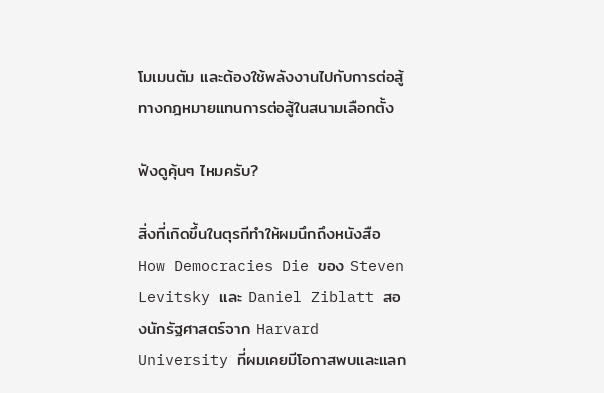โมเมนตัม และต้องใช้พลังงานไปกับการต่อสู้ทางกฎหมายแทนการต่อสู้ในสนามเลือกตั้ง

ฟังดูคุ้นๆ ไหมครับ?

สิ่งที่เกิดขึ้นในตุรกีทำให้ผมนึกถึงหนังสือ How Democracies Die ของ Steven Levitsky และ Daniel Ziblatt สองนักรัฐศาสตร์จาก Harvard University ที่ผมเคยมีโอกาสพบและแลก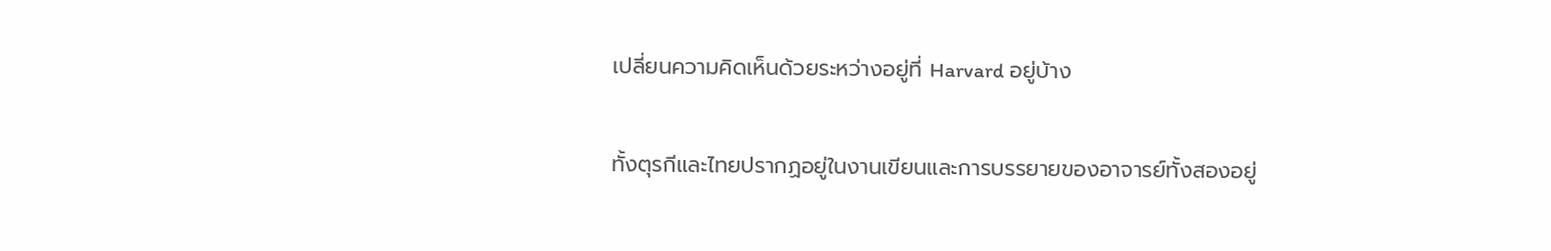เปลี่ยนความคิดเห็นด้วยระหว่างอยู่ที่ Harvard อยู่บ้าง

ทั้งตุรกีและไทยปรากฏอยู่ในงานเขียนและการบรรยายของอาจารย์ทั้งสองอยู่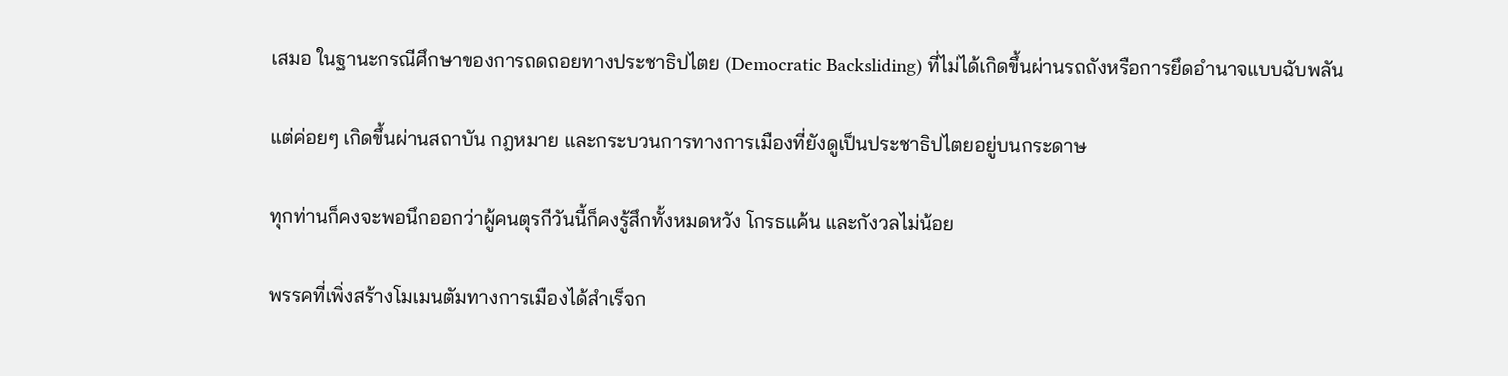เสมอ ในฐานะกรณีศึกษาของการถดถอยทางประชาธิปไตย (Democratic Backsliding) ที่ไม่ได้เกิดขึ้นผ่านรถถังหรือการยึดอำนาจแบบฉับพลัน

แต่ค่อยๆ เกิดขึ้นผ่านสถาบัน กฎหมาย และกระบวนการทางการเมืองที่ยังดูเป็นประชาธิปไตยอยู่บนกระดาษ

ทุกท่านก็คงจะพอนึกออกว่าผู้คนตุรกีวันนี้ก็คงรู้สึกทั้งหมดหวัง โกรธแค้น และกังวลไม่น้อย

พรรคที่เพิ่งสร้างโมเมนตัมทางการเมืองได้สำเร็จก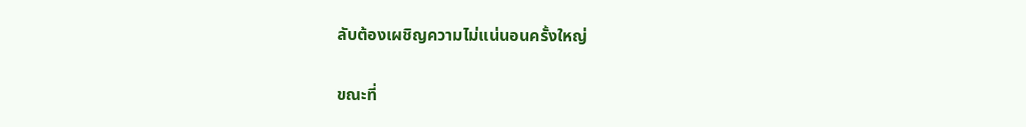ลับต้องเผชิญความไม่แน่นอนครั้งใหญ่

ขณะที่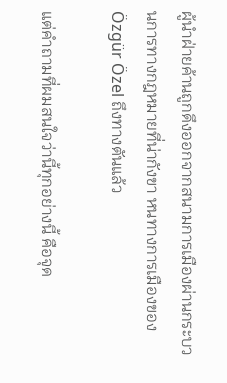ผู้นำฝ่ายค้านถูกดึงออกจากสนามการเมืองผ่านกระบวนการทางกฎหมายที่น่ากังขา หนทางการเมืองของ Özgür Özel ถึงทางตันแล้ว

แต่คำถามที่ผมสนใจว่านี้ทุกอย่างนี้ คือจุด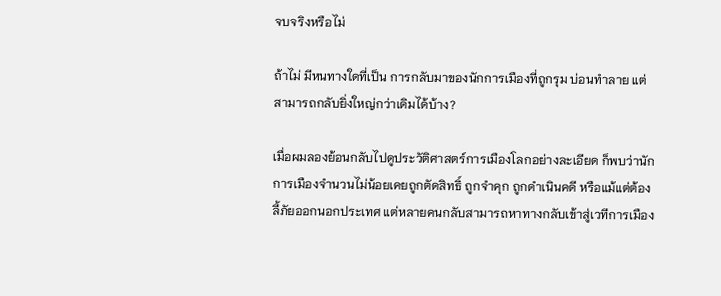จบจริงหรือไม่

ถ้าไม่ มีหนทางใดที่เป็น การกลับมาของนักการเมืองที่ถูกรุม บ่อนทำลาย แต่สามารถกลับยิ่งใหญ่กว่าเดิมได้บ้าง?

เมื่อผมลองย้อนกลับไปดูประวัติศาสตร์การเมืองโลกอย่างละเอียด ก็พบว่านักการเมืองจำนวนไม่น้อยเคยถูกตัดสิทธิ์ ถูกจำคุก ถูกดำเนินคดี หรือแม้แต่ต้องลี้ภัยออกนอกประเทศ แต่หลายคนกลับสามารถหาทางกลับเข้าสู่เวทีการเมือง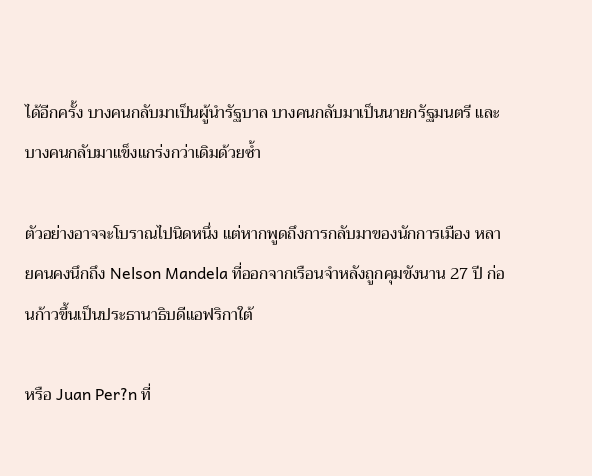ได้อีกครั้ง บางคนกลับมาเป็นผู้นำรัฐบาล บางคนกลับมาเป็นนายกรัฐมนตรี และบางคนกลับมาแข็งแกร่งกว่าเดิมด้วยซ้ำ

ตัวอย่างอาจจะโบราณไปนิดหนึ่ง แต่หากพูดถึงการกลับมาของนักการเมือง หลายคนคงนึกถึง Nelson Mandela ที่ออกจากเรือนจำหลังถูกคุมขังนาน 27 ปี ก่อนก้าวขึ้นเป็นประธานาธิบดีแอฟริกาใต้

หรือ Juan Per?n ที่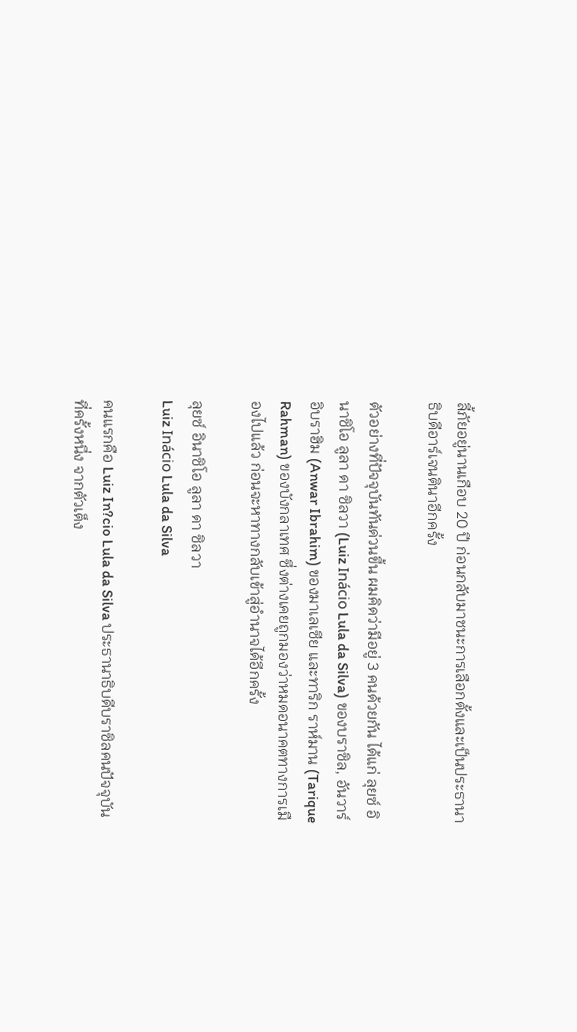ลี้ภัยอยู่นานเกือบ 20 ปี ก่อนกลับมาชนะการเลือกตั้งและเป็นประธานาธิบดีอาร์เจนตินาอีกครั้ง

ตัวอย่างที่ปัจจุบันทันด่วนขึ้น ผมคิดว่ามีอยู่ 3 คนด้วยกัน ได้แก่ ลุยซ์ อินาซิโอ ลูลา ดา ซิลวา (Luiz Inácio Lula da Silva) ของบราซิล, อันวาร์ อิบราฮิม (Anwar Ibrahim) ของมาเลเซีย และทาริก ราห์มาน (Tarique Rahman) ของบังกลาเทศ ซึ่งต่างเคยถูกมองว่าหมดอนาคตทางการเมืองไปแล้ว ก่อนจะหาทางกลับเข้าสู่อำนาจได้อีกครั้ง

ลุยซ์ อินาซิโอ ลูลา ดา ซิลวา
Luiz Inácio Lula da Silva

คนแรกคือ Luiz In?cio Lula da Silva ประธานาธิบดีบราซิลคนปัจจุบัน ที่ครั้งหนึ่ง จากตัวเต็ง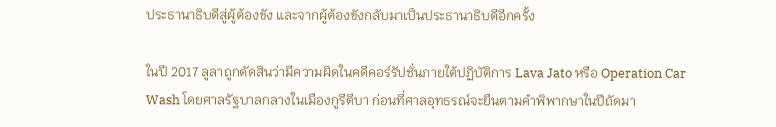ประธานาธิบดีสู่ผู้ต้องขัง และจากผู้ต้องขังกลับมาเป็นประธานาธิบดีอีกครั้ง

ในปี 2017 ลูลาถูกตัดสินว่ามีความผิดในคดีคอร์รัปชั่นภายใต้ปฏิบัติการ Lava Jato หรือ Operation Car Wash โดยศาลรัฐบาลกลางในเมืองกูรีตีบา ก่อนที่ศาลอุทธรณ์จะยืนตามคำพิพากษาในปีถัดมา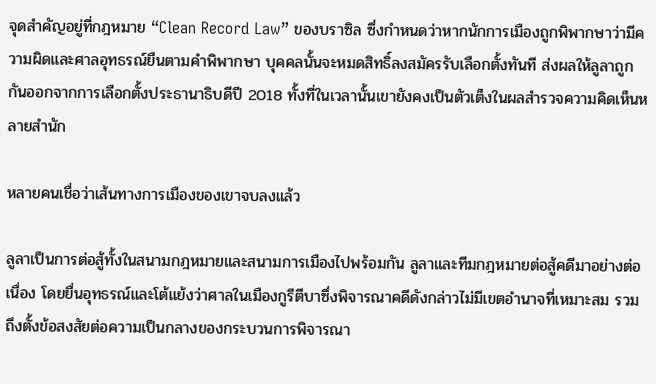จุดสำคัญอยู่ที่กฎหมาย “Clean Record Law” ของบราซิล ซึ่งกำหนดว่าหากนักการเมืองถูกพิพากษาว่ามีความผิดและศาลอุทธรณ์ยืนตามคำพิพากษา บุคคลนั้นจะหมดสิทธิ์ลงสมัครรับเลือกตั้งทันที ส่งผลให้ลูลาถูกกันออกจากการเลือกตั้งประธานาธิบดีปี 2018 ทั้งที่ในเวลานั้นเขายังคงเป็นตัวเต็งในผลสำรวจความคิดเห็นหลายสำนัก

หลายคนเชื่อว่าเส้นทางการเมืองของเขาจบลงแล้ว

ลูลาเป็นการต่อสู้ทั้งในสนามกฎหมายและสนามการเมืองไปพร้อมกัน ลูลาและทีมกฎหมายต่อสู้คดีมาอย่างต่อเนื่อง โดยยื่นอุทธรณ์และโต้แย้งว่าศาลในเมืองกูรีตีบาซึ่งพิจารณาคดีดังกล่าวไม่มีเขตอำนาจที่เหมาะสม รวมถึงตั้งข้อสงสัยต่อความเป็นกลางของกระบวนการพิจารณา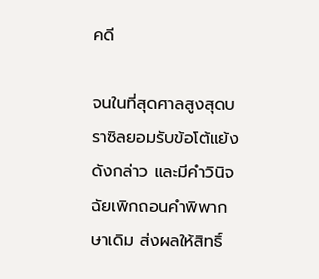คดี

จนในที่สุดศาลสูงสุดบราซิลยอมรับข้อโต้แย้งดังกล่าว และมีคำวินิจฉัยเพิกถอนคำพิพากษาเดิม ส่งผลให้สิทธิ์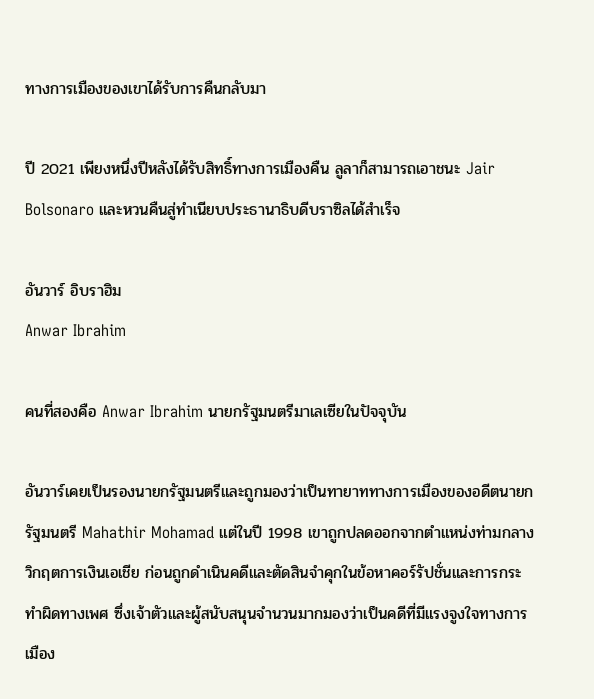ทางการเมืองของเขาได้รับการคืนกลับมา

ปี 2021 เพียงหนึ่งปีหลังได้รับสิทธิ์ทางการเมืองคืน ลูลาก็สามารถเอาชนะ Jair Bolsonaro และหวนคืนสู่ทำเนียบประธานาธิบดีบราซิลได้สำเร็จ

อันวาร์ อิบราฮิม
Anwar Ibrahim

คนที่สองคือ Anwar Ibrahim นายกรัฐมนตรีมาเลเซียในปัจจุบัน

อันวาร์เคยเป็นรองนายกรัฐมนตรีและถูกมองว่าเป็นทายาททางการเมืองของอดีตนายกรัฐมนตรี Mahathir Mohamad แต่ในปี 1998 เขาถูกปลดออกจากตำแหน่งท่ามกลางวิกฤตการเงินเอเชีย ก่อนถูกดำเนินคดีและตัดสินจำคุกในข้อหาคอร์รัปชั่นและการกระทำผิดทางเพศ ซึ่งเจ้าตัวและผู้สนับสนุนจำนวนมากมองว่าเป็นคดีที่มีแรงจูงใจทางการเมือง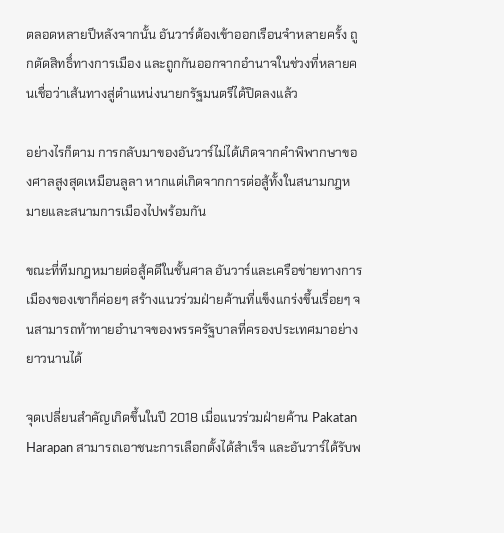ตลอดหลายปีหลังจากนั้น อันวาร์ต้องเข้าออกเรือนจำหลายครั้ง ถูกตัดสิทธิ์ทางการเมือง และถูกกันออกจากอำนาจในช่วงที่หลายคนเชื่อว่าเส้นทางสู่ตำแหน่งนายกรัฐมนตรีได้ปิดลงแล้ว

อย่างไรก็ตาม การกลับมาของอันวาร์ไม่ได้เกิดจากคำพิพากษาของศาลสูงสุดเหมือนลูลา หากแต่เกิดจากการต่อสู้ทั้งในสนามกฎหมายและสนามการเมืองไปพร้อมกัน

ขณะที่ทีมกฎหมายต่อสู้คดีในชั้นศาล อันวาร์และเครือข่ายทางการเมืองของเขาก็ค่อยๆ สร้างแนวร่วมฝ่ายค้านที่แข็งแกร่งขึ้นเรื่อยๆ จนสามารถท้าทายอำนาจของพรรครัฐบาลที่ครองประเทศมาอย่างยาวนานได้

จุดเปลี่ยนสำคัญเกิดขึ้นในปี 2018 เมื่อแนวร่วมฝ่ายค้าน Pakatan Harapan สามารถเอาชนะการเลือกตั้งได้สำเร็จ และอันวาร์ได้รับพ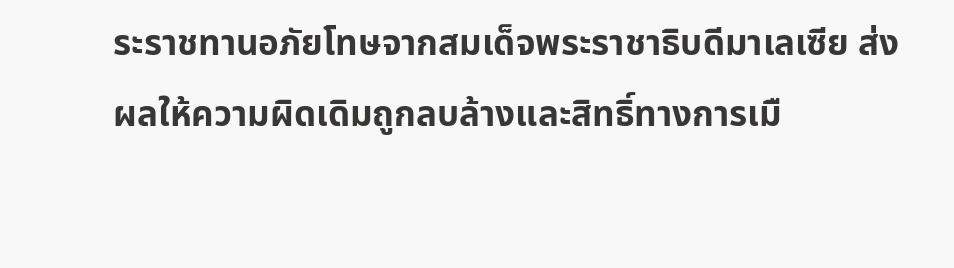ระราชทานอภัยโทษจากสมเด็จพระราชาธิบดีมาเลเซีย ส่งผลให้ความผิดเดิมถูกลบล้างและสิทธิ์ทางการเมื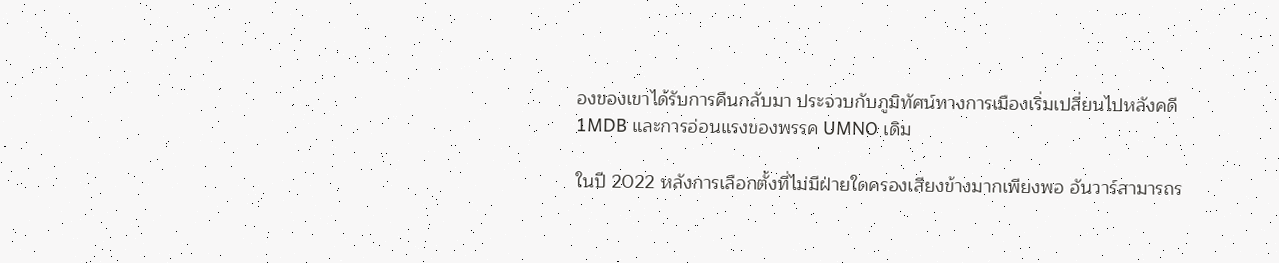องของเขาได้รับการคืนกลับมา ประจวบกับภูมิทัศน์ทางการเมืองเริ่มเปลี่ยนไปหลังคดี 1MDB และการอ่อนแรงของพรรค UMNO เดิม

ในปี 2022 หลังการเลือกตั้งที่ไม่มีฝ่ายใดครองเสียงข้างมากเพียงพอ อันวาร์สามารถร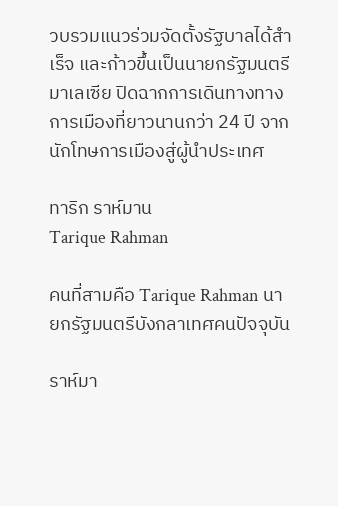วบรวมแนวร่วมจัดตั้งรัฐบาลได้สำเร็จ และก้าวขึ้นเป็นนายกรัฐมนตรีมาเลเซีย ปิดฉากการเดินทางทางการเมืองที่ยาวนานกว่า 24 ปี จากนักโทษการเมืองสู่ผู้นำประเทศ

ทาริก ราห์มาน
Tarique Rahman

คนที่สามคือ Tarique Rahman นายกรัฐมนตรีบังกลาเทศคนปัจจุบัน

ราห์มา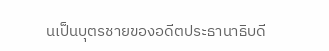นเป็นบุตรชายของอดีตประธานาธิบดี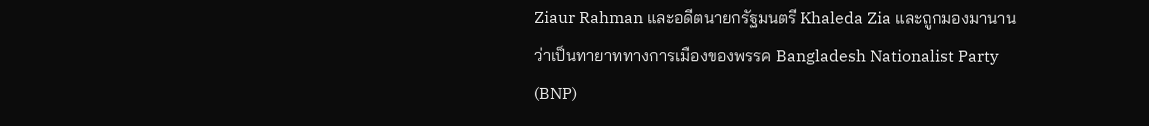Ziaur Rahman และอดีตนายกรัฐมนตรี Khaleda Zia และถูกมองมานานว่าเป็นทายาททางการเมืองของพรรค Bangladesh Nationalist Party (BNP)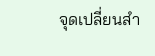จุดเปลี่ยนสำ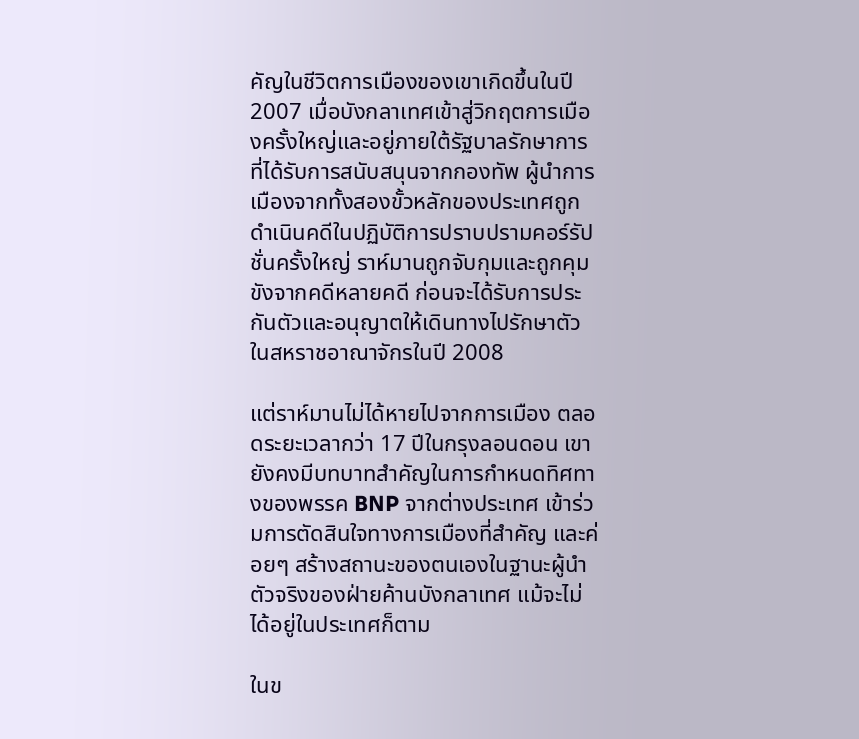คัญในชีวิตการเมืองของเขาเกิดขึ้นในปี 2007 เมื่อบังกลาเทศเข้าสู่วิกฤตการเมืองครั้งใหญ่และอยู่ภายใต้รัฐบาลรักษาการที่ได้รับการสนับสนุนจากกองทัพ ผู้นำการเมืองจากทั้งสองขั้วหลักของประเทศถูกดำเนินคดีในปฏิบัติการปราบปรามคอร์รัปชั่นครั้งใหญ่ ราห์มานถูกจับกุมและถูกคุมขังจากคดีหลายคดี ก่อนจะได้รับการประกันตัวและอนุญาตให้เดินทางไปรักษาตัวในสหราชอาณาจักรในปี 2008

แต่ราห์มานไม่ได้หายไปจากการเมือง ตลอดระยะเวลากว่า 17 ปีในกรุงลอนดอน เขายังคงมีบทบาทสำคัญในการกำหนดทิศทางของพรรค BNP จากต่างประเทศ เข้าร่วมการตัดสินใจทางการเมืองที่สำคัญ และค่อยๆ สร้างสถานะของตนเองในฐานะผู้นำตัวจริงของฝ่ายค้านบังกลาเทศ แม้จะไม่ได้อยู่ในประเทศก็ตาม

ในข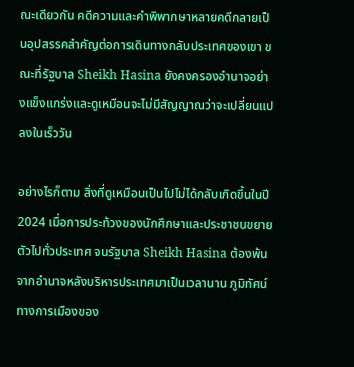ณะเดียวกัน คดีความและคำพิพากษาหลายคดีกลายเป็นอุปสรรคสำคัญต่อการเดินทางกลับประเทศของเขา ขณะที่รัฐบาล Sheikh Hasina ยังคงครองอำนาจอย่างแข็งแกร่งและดูเหมือนจะไม่มีสัญญาณว่าจะเปลี่ยนแปลงในเร็ววัน

อย่างไรก็ตาม สิ่งที่ดูเหมือนเป็นไปไม่ได้กลับเกิดขึ้นในปี 2024 เมื่อการประท้วงของนักศึกษาและประชาชนขยายตัวไปทั่วประเทศ จนรัฐบาล Sheikh Hasina ต้องพ้นจากอำนาจหลังบริหารประเทศมาเป็นเวลานาน ภูมิทัศน์ทางการเมืองของ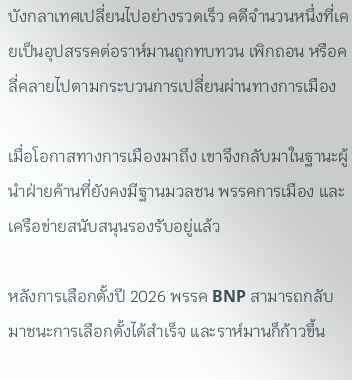บังกลาเทศเปลี่ยนไปอย่างรวดเร็ว คดีจำนวนหนึ่งที่เคยเป็นอุปสรรคต่อราห์มานถูกทบทวน เพิกถอน หรือคลี่คลายไปตามกระบวนการเปลี่ยนผ่านทางการเมือง

เมื่อโอกาสทางการเมืองมาถึง เขาจึงกลับมาในฐานะผู้นำฝ่ายค้านที่ยังคงมีฐานมวลชน พรรคการเมือง และเครือข่ายสนับสนุนรองรับอยู่แล้ว

หลังการเลือกตั้งปี 2026 พรรค BNP สามารถกลับมาชนะการเลือกตั้งได้สำเร็จ และราห์มานก็ก้าวขึ้น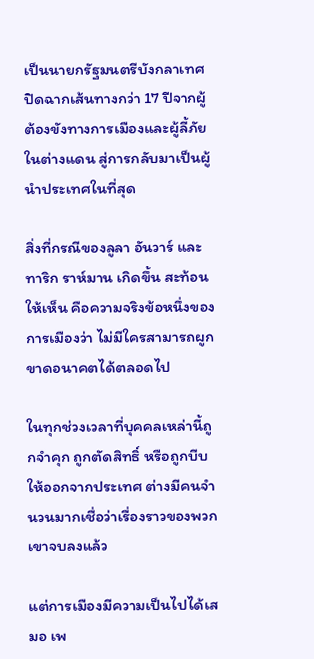เป็นนายกรัฐมนตรีบังกลาเทศ ปิดฉากเส้นทางกว่า 17 ปีจากผู้ต้องขังทางการเมืองและผู้ลี้ภัยในต่างแดน สู่การกลับมาเป็นผู้นำประเทศในที่สุด

สิ่งที่กรณีของลูลา อันวาร์ และทาริก ราห์มาน เกิดขึ้น สะท้อนให้เห็น คือความจริงข้อหนึ่งของการเมืองว่า ไม่มีใครสามารถผูกขาดอนาคตได้ตลอดไป

ในทุกช่วงเวลาที่บุคคลเหล่านี้ถูกจำคุก ถูกตัดสิทธิ์ หรือถูกบีบให้ออกจากประเทศ ต่างมีคนจำนวนมากเชื่อว่าเรื่องราวของพวกเขาจบลงแล้ว

แต่การเมืองมีความเป็นไปได้เสมอ เพ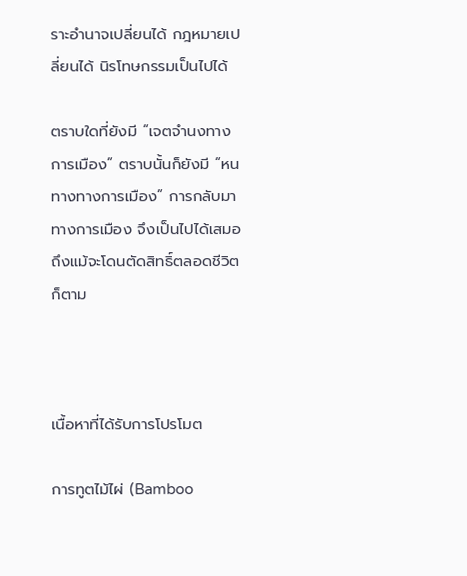ราะอำนาจเปลี่ยนได้ กฎหมายเปลี่ยนได้ นิรโทษกรรมเป็นไปได้

ตราบใดที่ยังมี “เจตจำนงทางการเมือง” ตราบนั้นก็ยังมี “หนทางทางการเมือง” การกลับมาทางการเมือง จึงเป็นไปได้เสมอถึงแม้จะโดนตัดสิทธิ์ตลอดชีวิตก็ตาม



เนื้อหาที่ได้รับการโปรโมต

การทูตไม้ไผ่ (Bamboo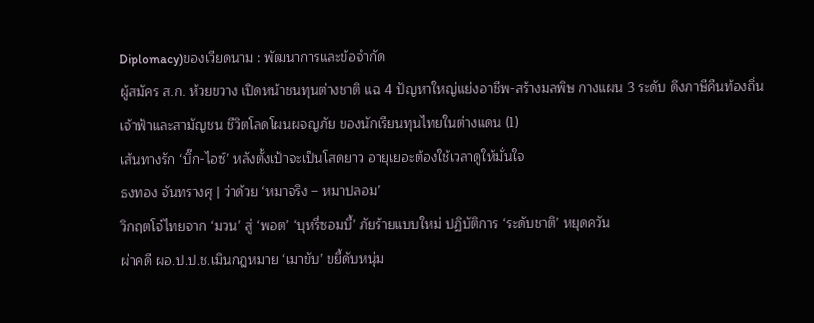Diplomacy)ของเวียดนาม : พัฒนาการและข้อจำกัด
ผู้สมัคร ส.ก. ห้วยขวาง เปิดหน้าชนทุนต่างชาติ แฉ 4 ปัญหาใหญ่แย่งอาชีพ-สร้างมลพิษ กางแผน 3 ระดับ ดึงภาษีคืนท้องถิ่น
เจ้าฟ้าและสามัญชน ชีวิตโลดโผนผจญภัย ของนักเรียนทุนไทยในต่างแดน (1)
เส้นทางรัก ‘บิ๊ก-ไอซ์’ หลังตั้งเป้าจะเป็นโสดยาว อายุเยอะต้องใช้เวลาดูให้มั่นใจ
ธงทอง จันทรางศุ | ว่าด้วย ‘หมาจริง – หมาปลอม’
วิกฤตโจ๋ไทยจาก ‘มวน’ สู่ ‘พอต’ ‘บุหรี่ซอมบี้’ ภัยร้ายแบบใหม่ ปฏิบัติการ ‘ระดับชาติ’ หยุดควัน
ผ่าคดี ผอ.ป.ป.ช.เมินกฎหมาย ‘เมาขับ’ ขยี้ดับหนุ่ม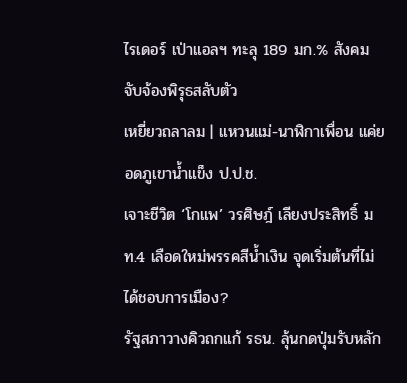ไรเดอร์ เป่าแอลฯ ทะลุ 189 มก.% สังคมจับจ้องพิรุธสลับตัว
เหยี่ยวถลาลม | แหวนแม่-นาฬิกาเพื่อน แค่ยอดภูเขาน้ำแข็ง ป.ป.ช.
เจาะชีวิต ‘โกแพ’ วรศิษฎ์ เลียงประสิทธิ์ มท.4 เลือดใหม่พรรคสีน้ำเงิน จุดเริ่มต้นที่ไม่ได้ชอบการเมือง?
รัฐสภาวางคิวถกแก้ รธน. ลุ้นกดปุ่มรับหลัก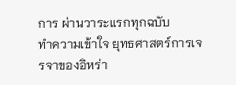การ ผ่านวาระแรกทุกฉบับ
ทำความเข้าใจ ยุทธศาสตร์การเจรจาของอิหร่า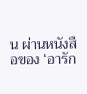น ผ่านหนังสือของ ‘อารัก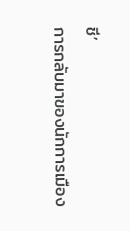ชี’
การกลับมาของนักการเมือง